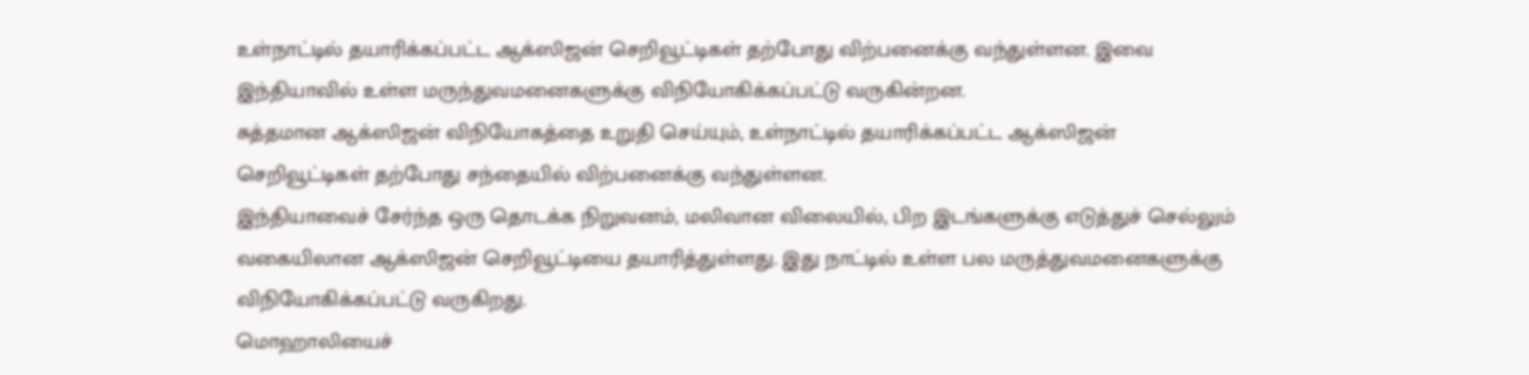உள்நாட்டில் தயாரிக்கப்பட்ட ஆக்ஸிஜன் செறிவூட்டிகள் தற்போது விற்பனைக்கு வந்துள்ளன. இவை இந்தியாவில் உள்ள மருந்துவமனைகளுக்கு விநியோகிக்கப்பட்டு வருகின்றன.
சுத்தமான ஆக்ஸிஜன் விநியோகத்தை உறுதி செய்யும், உள்நாட்டில் தயாரிக்கப்பட்ட ஆக்ஸிஜன் செறிவூட்டிகள் தற்போது சந்தையில் விற்பனைக்கு வந்துள்ளன.
இந்தியாவைச் சேர்ந்த ஒரு தொடக்க நிறுவனம், மலிவான விலையில், பிற இடங்களுக்கு எடுத்துச் செல்லும் வகையிலான ஆக்ஸிஜன் செறிவூட்டியை தயாரித்துள்ளது. இது நாட்டில் உள்ள பல மருத்துவமனைகளுக்கு விநியோகிக்கப்பட்டு வருகிறது.
மொஹாலியைச்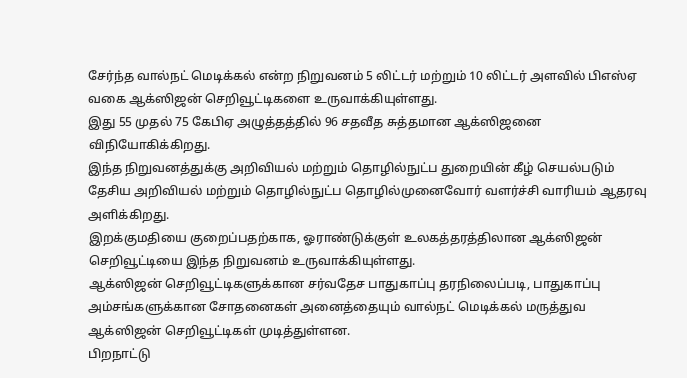சேர்ந்த வால்நட் மெடிக்கல் என்ற நிறுவனம் 5 லிட்டர் மற்றும் 10 லிட்டர் அளவில் பிஎஸ்ஏ வகை ஆக்ஸிஜன் செறிவூட்டிகளை உருவாக்கியுள்ளது.
இது 55 முதல் 75 கேபிஏ அழுத்தத்தில் 96 சதவீத சுத்தமான ஆக்ஸிஜனை விநியோகிக்கிறது.
இந்த நிறுவனத்துக்கு அறிவியல் மற்றும் தொழில்நுட்ப துறையின் கீழ் செயல்படும் தேசிய அறிவியல் மற்றும் தொழில்நுட்ப தொழில்முனைவோர் வளர்ச்சி வாரியம் ஆதரவு அளிக்கிறது.
இறக்குமதியை குறைப்பதற்காக, ஓராண்டுக்குள் உலகத்தரத்திலான ஆக்ஸிஜன் செறிவூட்டியை இந்த நிறுவனம் உருவாக்கியுள்ளது.
ஆக்ஸிஜன் செறிவூட்டிகளுக்கான சர்வதேச பாதுகாப்பு தரநிலைப்படி, பாதுகாப்பு அம்சங்களுக்கான சோதனைகள் அனைத்தையும் வால்நட் மெடிக்கல் மருத்துவ ஆக்ஸிஜன் செறிவூட்டிகள் முடித்துள்ளன.
பிறநாட்டு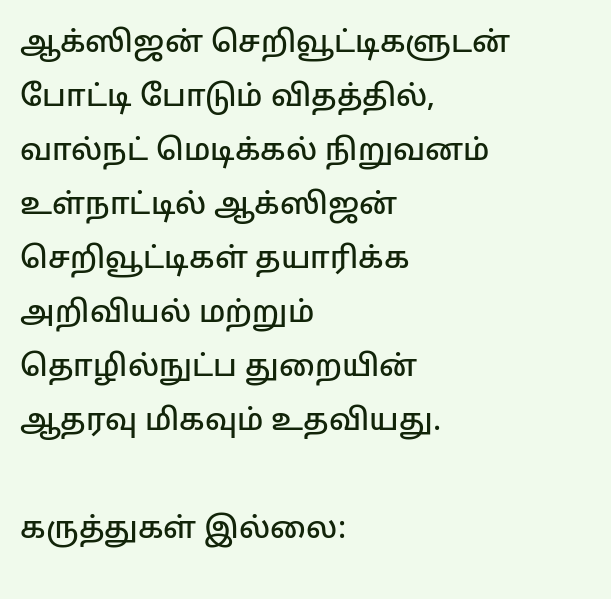ஆக்ஸிஜன் செறிவூட்டிகளுடன் போட்டி போடும் விதத்தில், வால்நட் மெடிக்கல் நிறுவனம் உள்நாட்டில் ஆக்ஸிஜன் செறிவூட்டிகள் தயாரிக்க அறிவியல் மற்றும் தொழில்நுட்ப துறையின் ஆதரவு மிகவும் உதவியது.

கருத்துகள் இல்லை: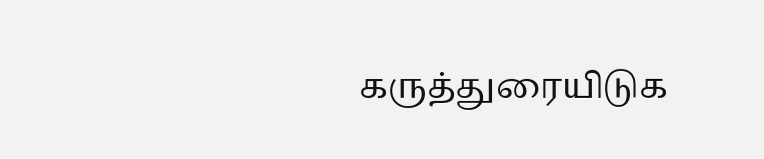கருத்துரையிடுக